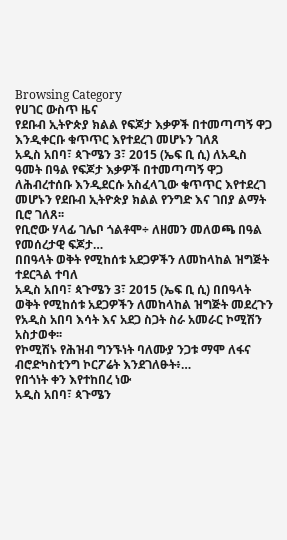Browsing Category
የሀገር ውስጥ ዜና
የደቡብ ኢትዮጵያ ክልል የፍጆታ እቃዎች በተመጣጣኝ ዋጋ እንዲቀርቡ ቁጥጥር እየተደረገ መሆኑን ገለጸ
አዲስ አበባ፣ ጳጉሜን 3፣ 2015 (ኤፍ ቢ ሲ) ለአዲስ ዓመት በዓል የፍጆታ እቃዎች በተመጣጣኝ ዋጋ ለሕብረተሰቡ እንዲደርሱ አስፈላጊው ቁጥጥር እየተደረገ መሆኑን የደቡብ ኢትዮጵያ ክልል የንግድ እና ገበያ ልማት ቢሮ ገለጸ፡፡
የቢሮው ሃላፊ ገሌቦ ጎልቶሞ÷ ለዘመን መለወጫ በዓል የመሰረታዊ ፍጆታ…
በበዓላት ወቅት የሚከሰቱ አደጋዎችን ለመከላከል ዝግጅት ተደርጓል ተባለ
አዲስ አበባ፣ ጳጉሜን 3፣ 2015 (ኤፍ ቢ ሲ) በበዓላት ወቅት የሚከሰቱ አደጋዎችን ለመከላከል ዝግጅት መደረጉን የአዲስ አበባ እሳት እና አደጋ ስጋት ስራ አመራር ኮሚሽን አስታወቀ፡፡
የኮሚሽኑ የሕዝብ ግንኙነት ባለሙያ ንጋቱ ማሞ ለፋና ብሮድካስቲንግ ኮርፖሬት እንደገለፁት፥…
የበጎነት ቀን እየተከበረ ነው
አዲስ አበባ፣ ጳጉሜን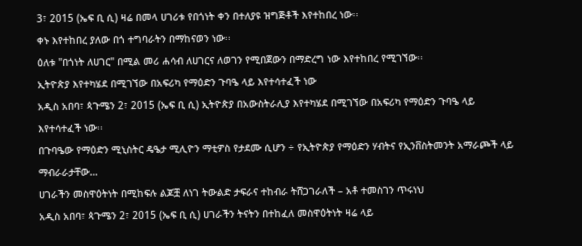3፣ 2015 (ኤፍ ቢ ሲ) ዛሬ በመላ ሀገሪቱ የበጎነት ቀን በተለያዩ ዝግጅቶች እየተከበረ ነው፡፡
ቀኑ እየተከበረ ያለው በጎ ተግባራትን በማከናወን ነው፡፡
ዕለቱ "በጎነት ለሀገር" በሚል መሪ ሐሳብ ለሀገርና ለወገን የሚበጀውን በማድረግ ነው እየተከበረ የሚገኘው፡፡
ኢትዮጵያ እየተካሄደ በሚገኘው በአፍሪካ የማዕድን ጉባዔ ላይ እየተሳተፈች ነው
አዲስ አበባ፣ ጳጉሜን 2፣ 2015 (ኤፍ ቢ ሲ) ኢትዮጵያ በአውስትራሊያ እየተካሄደ በሚገኘው በአፍሪካ የማዕድን ጉባዔ ላይ እየተሳተፈች ነው፡፡
በጉባዔው የማዕድን ሚኒስትር ዴዔታ ሚሊዮን ማቲዎስ የታደሙ ሲሆን ÷ የኢትዮጵያ የማዕድን ሃብትና የኢንቨስትመንት አማራጮች ላይ ማብራራታቸው…
ሀገራችን መስዋዕትነት በሚከፍሉ ልጆቿ ለነገ ትውልድ ታፍራና ተከብራ ትሸጋገራለች – አቶ ተመስገን ጥሩነህ
አዲስ አበባ፣ ጳጉሜን 2፣ 2015 (ኤፍ ቢ ሲ) ሀገራችን ትናትን በተከፈለ መስዋዕትነት ዛሬ ላይ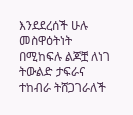እንደደረሰች ሁሉ መስዋዕትነት በሚከፍሉ ልጆቿ ለነገ ትውልድ ታፍራና ተከብራ ትሸጋገራለች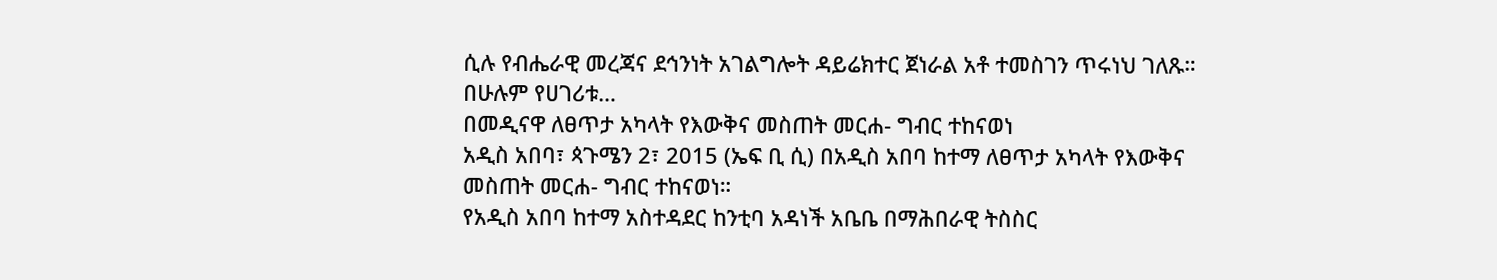ሲሉ የብሔራዊ መረጃና ደኅንነት አገልግሎት ዳይሬክተር ጀነራል አቶ ተመስገን ጥሩነህ ገለጹ።
በሁሉም የሀገሪቱ…
በመዲናዋ ለፀጥታ አካላት የእውቅና መስጠት መርሐ- ግብር ተከናወነ
አዲስ አበባ፣ ጳጉሜን 2፣ 2015 (ኤፍ ቢ ሲ) በአዲስ አበባ ከተማ ለፀጥታ አካላት የእውቅና መስጠት መርሐ- ግብር ተከናወነ።
የአዲስ አበባ ከተማ አስተዳደር ከንቲባ አዳነች አቤቤ በማሕበራዊ ትስስር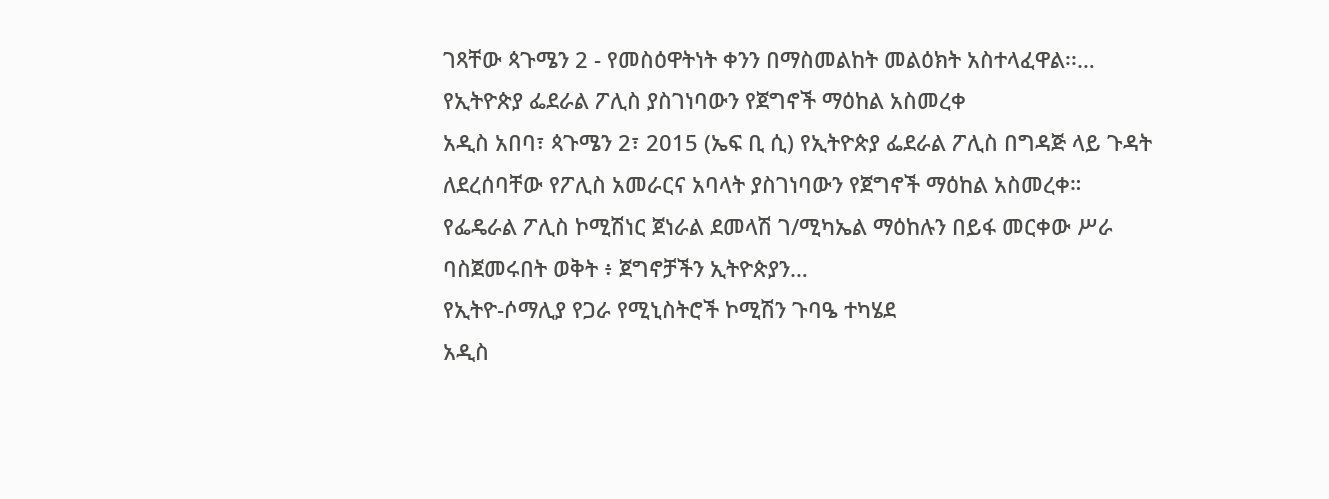ገጻቸው ጳጉሜን 2 - የመስዕዋትነት ቀንን በማስመልከት መልዕክት አስተላፈዋል፡፡…
የኢትዮጵያ ፌደራል ፖሊስ ያስገነባውን የጀግኖች ማዕከል አስመረቀ
አዲስ አበባ፣ ጳጉሜን 2፣ 2015 (ኤፍ ቢ ሲ) የኢትዮጵያ ፌደራል ፖሊስ በግዳጅ ላይ ጉዳት ለደረሰባቸው የፖሊስ አመራርና አባላት ያስገነባውን የጀግኖች ማዕከል አስመረቀ።
የፌዴራል ፖሊስ ኮሚሽነር ጀነራል ደመላሽ ገ/ሚካኤል ማዕከሉን በይፋ መርቀው ሥራ ባስጀመሩበት ወቅት ፥ ጀግኖቻችን ኢትዮጵያን…
የኢትዮ-ሶማሊያ የጋራ የሚኒስትሮች ኮሚሽን ጉባዔ ተካሄደ
አዲስ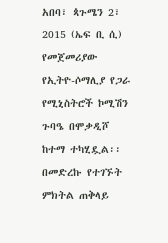አበባ፣ ጳጉሜን 2፣ 2015 (ኤፍ ቢ ሲ) የመጀመሪያው የኢትዮ-ሶማሊያ የጋራ የሚኒስትሮች ኮሚሽን ጉባዔ በሞቃዲሾ ከተማ ተካሂዷል፡፡
በመድረኩ የተገኙት ምክትል ጠቅላይ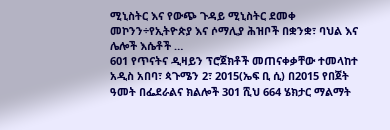ሚኒስትር እና የውጭ ጉዳይ ሚኒስትር ደመቀ መኮንን÷የኢትዮጵያ እና ሶማሊያ ሕዝቦች በቋንቋ፣ ባህል እና ሌሎች እሴቶች …
601 የጥናትና ዲዛይን ፕሮጀክቶች መጠናቀቃቸው ተመላከተ
አዲስ አበባ፣ ጳጉሜን 2፣ 2015(ኤፍ ቢ ሲ) በ2015 የበጀት ዓመት በፌደራልና ክልሎች 301 ሺህ 664 ሄክታር ማልማት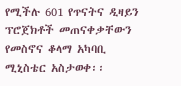የሚችሉ 601 የጥናትና ዲዛይን ፕሮጀክቶች መጠናቀቃቸውን የመስኖና ቆላማ አካባቢ ሚኒስቴር አስታወቀ፡፡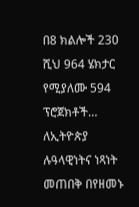በ8 ክልሎች 230 ሺህ 964 ሄክታር የሚያለሙ 594 ፕሮጀክቶች…
ለኢትዮጵያ ሉዓላዊነትና ነጻነት መጠበቅ በየዘመኑ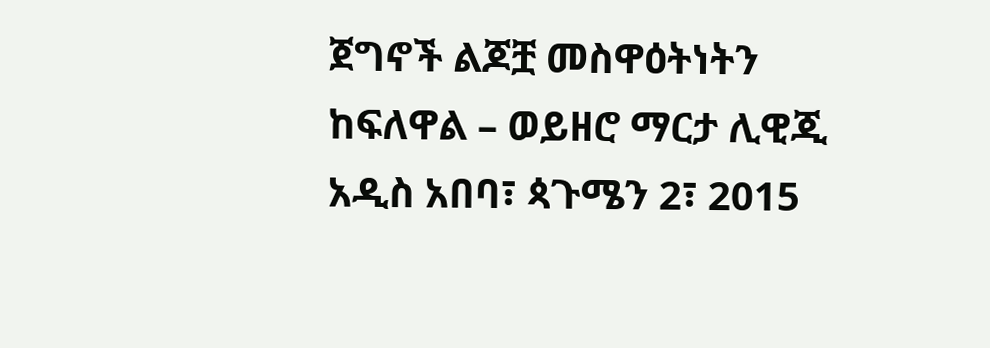ጀግኖች ልጆቿ መስዋዕትነትን ከፍለዋል – ወይዘሮ ማርታ ሊዊጂ
አዲስ አበባ፣ ጳጉሜን 2፣ 2015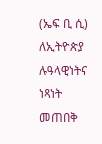(ኤፍ ቢ ሲ) ለኢትዮጵያ ሉዓላዊነትና ነጻነት መጠበቅ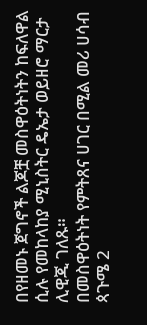በየዘመኑ ጀግኖች ልጆቿ መስዋዕትነትን ከፍለዋል ሲሉ የመከላከያ ሚኒስትር ዴኤታ ወይዘሮ ማርታ ሊዊጂ ገለጹ።
በመስዋዕትነት የምትጸና ሀገር በሚል መሪ ሀሳብ ጳጉሜ 2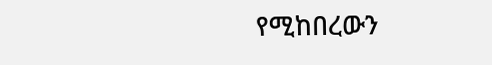የሚከበረውን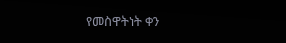የመስዋትነት ቀን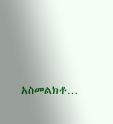አስመልክቶ…